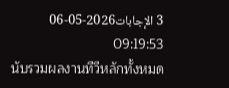3 الإجابات2026-05-06 09:19:53
นับรวมผลงานทีวีหลักทั้งหมด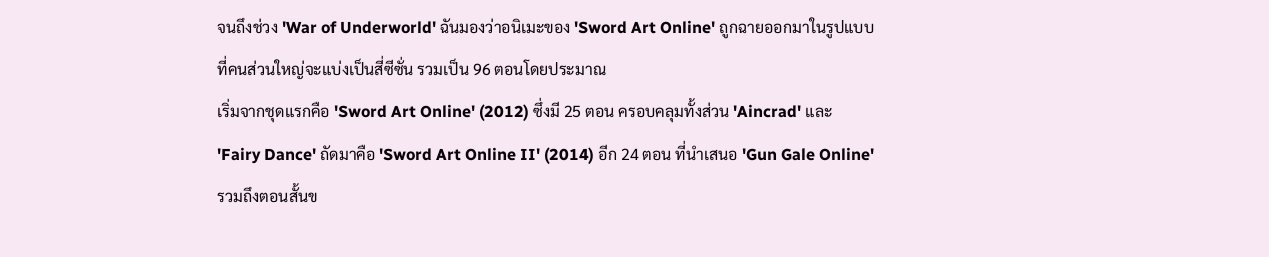จนถึงช่วง 'War of Underworld' ฉันมองว่าอนิเมะของ 'Sword Art Online' ถูกฉายออกมาในรูปแบบที่คนส่วนใหญ่จะแบ่งเป็นสี่ซีซั่น รวมเป็น 96 ตอนโดยประมาณ
เริ่มจากชุดแรกคือ 'Sword Art Online' (2012) ซึ่งมี 25 ตอน ครอบคลุมทั้งส่วน 'Aincrad' และ 'Fairy Dance' ถัดมาคือ 'Sword Art Online II' (2014) อีก 24 ตอน ที่นำเสนอ 'Gun Gale Online' รวมถึงตอนสั้นข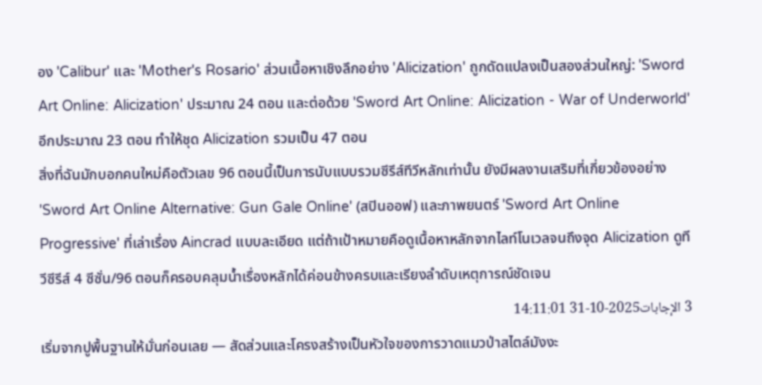อง 'Calibur' และ 'Mother's Rosario' ส่วนเนื้อหาเชิงลึกอย่าง 'Alicization' ถูกดัดแปลงเป็นสองส่วนใหญ่: 'Sword Art Online: Alicization' ประมาณ 24 ตอน และต่อด้วย 'Sword Art Online: Alicization - War of Underworld' อีกประมาณ 23 ตอน ทำให้ชุด Alicization รวมเป็น 47 ตอน
สิ่งที่ฉันมักบอกคนใหม่คือตัวเลข 96 ตอนนี้เป็นการนับแบบรวมซีรีส์ทีวีหลักเท่านั้น ยังมีผลงานเสริมที่เกี่ยวข้องอย่าง 'Sword Art Online Alternative: Gun Gale Online' (สปินออฟ) และภาพยนตร์ 'Sword Art Online Progressive' ที่เล่าเรื่อง Aincrad แบบละเอียด แต่ถ้าเป้าหมายคือดูเนื้อหาหลักจากไลท์โนเวลจนถึงจุด Alicization ดูทีวีซีรีส์ 4 ซีซั่น/96 ตอนก็ครอบคลุมน้ำเรื่องหลักได้ค่อนข้างครบและเรียงลำดับเหตุการณ์ชัดเจน
3 الإجابات2025-10-31 14:11:01
เริ่มจากปูพื้นฐานให้มั่นก่อนเลย — สัดส่วนและโครงสร้างเป็นหัวใจของการวาดแมวป่าสไตล์มังงะ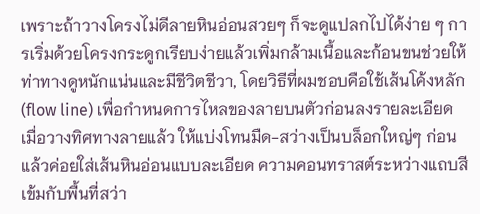เพราะถ้าวางโครงไม่ดีลายหินอ่อนสวยๆ ก็จะดูแปลกไปได้ง่าย ๆ การเริ่มด้วยโครงกระดูกเรียบง่ายแล้วเพิ่มกล้ามเนื้อและก้อนขนช่วยให้ท่าทางดูหนักแน่นและมีชีวิตชีวา, โดยวิธีที่ผมชอบคือใช้เส้นโค้งหลัก (flow line) เพื่อกำหนดการไหลของลายบนตัวก่อนลงรายละเอียด
เมื่อวางทิศทางลายแล้ว ให้แบ่งโทนมืด-สว่างเป็นบล็อกใหญ่ๆ ก่อน แล้วค่อยใส่เส้นหินอ่อนแบบละเอียด ความคอนทราสต์ระหว่างแถบสีเข้มกับพื้นที่สว่า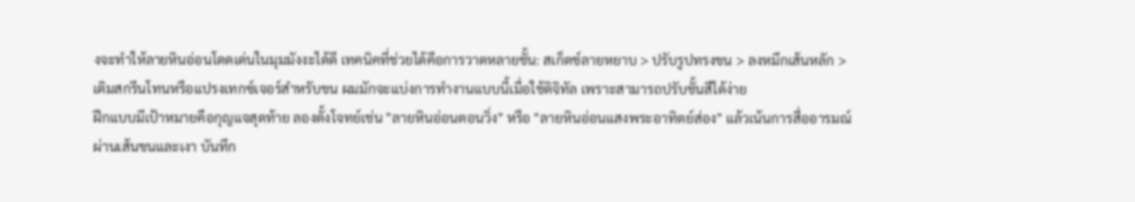งจะทำให้ลายหินอ่อนโดดเด่นในมุมมังงะได้ดี เทคนิคที่ช่วยได้คือการวาดหลายชั้น: สเก็ตช์ลายหยาบ > ปรับรูปทรงขน > ลงหมึกเส้นหลัก > เติมสกรีนโทนหรือแปรงเทกซ์เจอร์สำหรับขน ผมมักจะแบ่งการทำงานแบบนี้เมื่อใช้ดิจิทัล เพราะสามารถปรับชั้นสีได้ง่าย
ฝึกแบบมีเป้าหมายคือกุญแจสุดท้าย ลองตั้งโจทย์เช่น "ลายหินอ่อนตอนวิ่ง" หรือ "ลายหินอ่อนแสงพระอาทิตย์ส่อง" แล้วเน้นการสื่ออารมณ์ผ่านเส้นขนและเงา บันทึก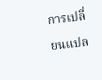การเปลี่ยนแปล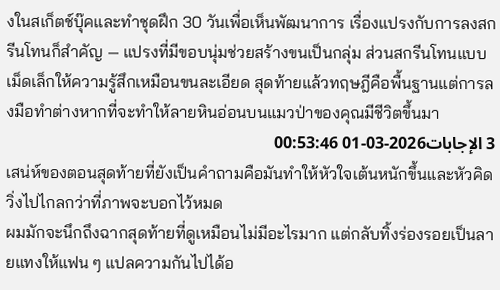งในสเก็ตช์บุ๊คและทำชุดฝึก 30 วันเพื่อเห็นพัฒนาการ เรื่องแปรงกับการลงสกรีนโทนก็สำคัญ — แปรงที่มีขอบนุ่มช่วยสร้างขนเป็นกลุ่ม ส่วนสกรีนโทนแบบเม็ดเล็กให้ความรู้สึกเหมือนขนละเอียด สุดท้ายแล้วทฤษฎีคือพื้นฐานแต่การลงมือทำต่างหากที่จะทำให้ลายหินอ่อนบนแมวป่าของคุณมีชีวิตขึ้นมา
3 الإجابات2026-03-01 00:53:46
เสน่ห์ของตอนสุดท้ายที่ยังเป็นคำถามคือมันทำให้หัวใจเต้นหนักขึ้นและหัวคิดวิ่งไปไกลกว่าที่ภาพจะบอกไว้หมด
ผมมักจะนึกถึงฉากสุดท้ายที่ดูเหมือนไม่มีอะไรมาก แต่กลับทิ้งร่องรอยเป็นลายแทงให้แฟน ๆ แปลความกันไปได้อ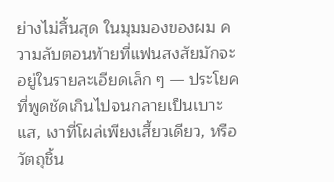ย่างไม่สิ้นสุด ในมุมมองของผม ความลับตอนท้ายที่แฟนสงสัยมักจะอยู่ในรายละเอียดเล็ก ๆ — ประโยคที่พูดชัดเกินไปจนกลายเป็นเบาะแส, เงาที่โผล่เพียงเสี้ยวเดียว, หรือวัตถุชิ้น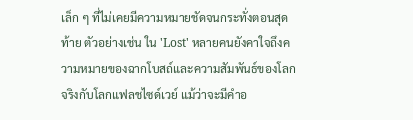เล็ก ๆ ที่ไม่เคยมีความหมายชัดจนกระทั่งตอนสุดท้าย ตัวอย่างเช่น ใน 'Lost' หลายคนยังคาใจถึงความหมายของฉากโบสถ์และความสัมพันธ์ของโลกจริงกับโลกแฟลชไซด์เวย์ แม้ว่าจะมีคำอ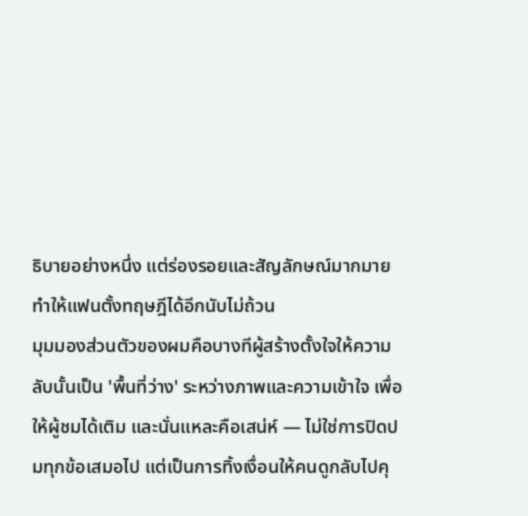ธิบายอย่างหนึ่ง แต่ร่องรอยและสัญลักษณ์มากมายทำให้แฟนตั้งทฤษฎีได้อีกนับไม่ถ้วน
มุมมองส่วนตัวของผมคือบางทีผู้สร้างตั้งใจให้ความลับนั้นเป็น 'พื้นที่ว่าง' ระหว่างภาพและความเข้าใจ เพื่อให้ผู้ชมได้เติม และนั่นแหละคือเสน่ห์ — ไม่ใช่การปิดปมทุกข้อเสมอไป แต่เป็นการทิ้งเงื่อนให้คนดูกลับไปคุ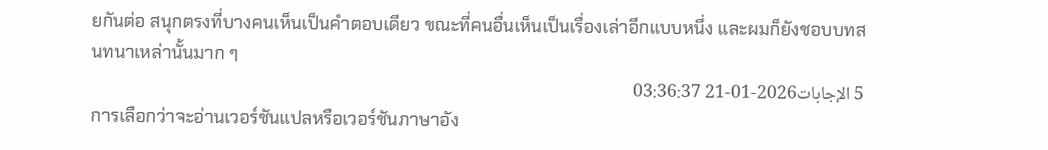ยกันต่อ สนุกตรงที่บางคนเห็นเป็นคำตอบเดียว ขณะที่คนอื่นเห็นเป็นเรื่องเล่าอีกแบบหนึ่ง และผมก็ยังชอบบทสนทนาเหล่านั้นมาก ๆ
5 الإجابات2026-01-21 03:36:37
การเลือกว่าจะอ่านเวอร์ชันแปลหรือเวอร์ชันภาษาอัง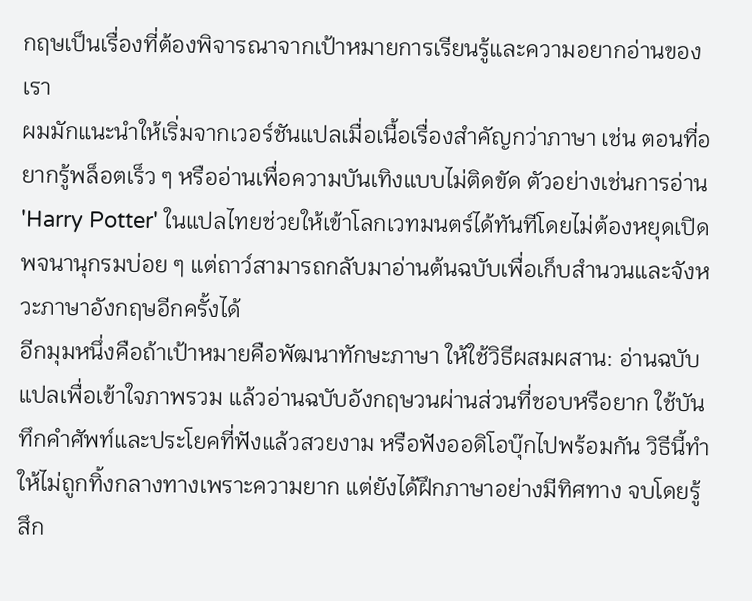กฤษเป็นเรื่องที่ต้องพิจารณาจากเป้าหมายการเรียนรู้และความอยากอ่านของเรา
ผมมักแนะนำให้เริ่มจากเวอร์ชันแปลเมื่อเนื้อเรื่องสำคัญกว่าภาษา เช่น ตอนที่อยากรู้พล็อตเร็ว ๆ หรืออ่านเพื่อความบันเทิงแบบไม่ติดขัด ตัวอย่างเช่นการอ่าน 'Harry Potter' ในแปลไทยช่วยให้เข้าโลกเวทมนตร์ได้ทันทีโดยไม่ต้องหยุดเปิดพจนานุกรมบ่อย ๆ แต่ถาว์สามารถกลับมาอ่านต้นฉบับเพื่อเก็บสำนวนและจังหวะภาษาอังกฤษอีกครั้งได้
อีกมุมหนึ่งคือถ้าเป้าหมายคือพัฒนาทักษะภาษา ให้ใช้วิธีผสมผสาน: อ่านฉบับแปลเพื่อเข้าใจภาพรวม แล้วอ่านฉบับอังกฤษวนผ่านส่วนที่ชอบหรือยาก ใช้บันทึกคำศัพท์และประโยคที่ฟังแล้วสวยงาม หรือฟังออดิโอบุ๊กไปพร้อมกัน วิธีนี้ทำให้ไม่ถูกทิ้งกลางทางเพราะความยาก แต่ยังได้ฝึกภาษาอย่างมีทิศทาง จบโดยรู้สึก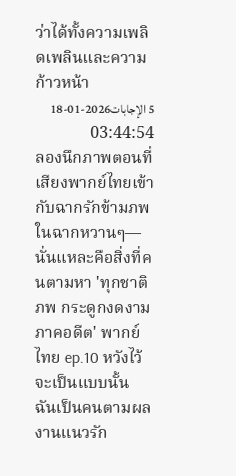ว่าได้ทั้งความเพลิดเพลินและความก้าวหน้า
5 الإجابات2026-01-18 03:44:54
ลองนึกภาพตอนที่เสียงพากย์ไทยเข้ากับฉากรักข้ามภพในฉากหวานๆ—นั่นแหละคือสิ่งที่คนตามหา 'ทุกชาติภพ กระดูกงดงาม ภาคอดีต' พากย์ไทย ep.10 หวังไว้จะเป็นแบบนั้น
ฉันเป็นคนตามผลงานแนวรัก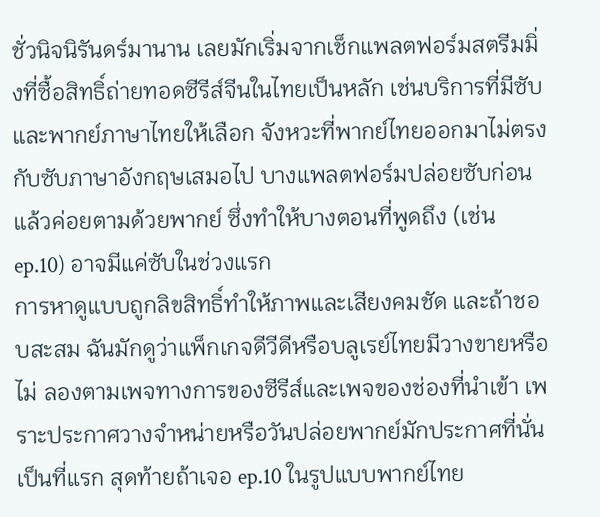ชั่วนิจนิรันดร์มานาน เลยมักเริ่มจากเช็กแพลตฟอร์มสตรีมมิ่งที่ซื้อสิทธิ์ถ่ายทอดซีรีส์จีนในไทยเป็นหลัก เช่นบริการที่มีซับและพากย์ภาษาไทยให้เลือก จังหวะที่พากย์ไทยออกมาไม่ตรงกับซับภาษาอังกฤษเสมอไป บางแพลตฟอร์มปล่อยซับก่อนแล้วค่อยตามด้วยพากย์ ซึ่งทำให้บางตอนที่พูดถึง (เช่น ep.10) อาจมีแค่ซับในช่วงแรก
การหาดูแบบถูกลิขสิทธิ์ทำให้ภาพและเสียงคมชัด และถ้าชอบสะสม ฉันมักดูว่าแพ็กเกจดีวีดีหรือบลูเรย์ไทยมีวางขายหรือไม่ ลองตามเพจทางการของซีรีส์และเพจของช่องที่นำเข้า เพราะประกาศวางจำหน่ายหรือวันปล่อยพากย์มักประกาศที่นั่นเป็นที่แรก สุดท้ายถ้าเจอ ep.10 ในรูปแบบพากย์ไทย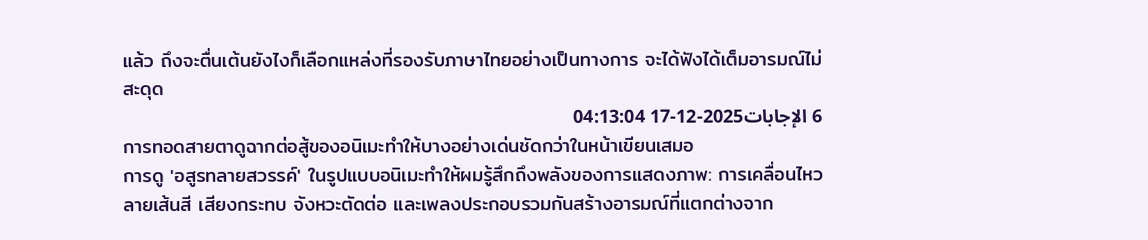แล้ว ถึงจะตื่นเต้นยังไงก็เลือกแหล่งที่รองรับภาษาไทยอย่างเป็นทางการ จะได้ฟังได้เต็มอารมณ์ไม่สะดุด
6 الإجابات2025-12-17 04:13:04
การทอดสายตาดูฉากต่อสู้ของอนิเมะทำให้บางอย่างเด่นชัดกว่าในหน้าเขียนเสมอ
การดู 'อสูรทลายสวรรค์' ในรูปแบบอนิเมะทำให้ผมรู้สึกถึงพลังของการแสดงภาพ: การเคลื่อนไหว ลายเส้นสี เสียงกระทบ จังหวะตัดต่อ และเพลงประกอบรวมกันสร้างอารมณ์ที่แตกต่างจาก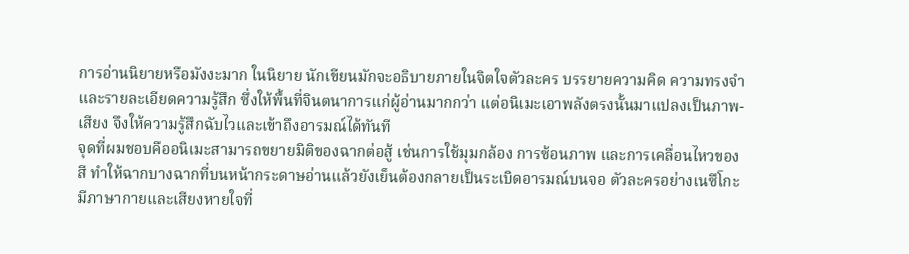การอ่านนิยายหรือมังงะมาก ในนิยาย นักเขียนมักจะอธิบายภายในจิตใจตัวละคร บรรยายความคิด ความทรงจำ และรายละเอียดความรู้สึก ซึ่งให้พื้นที่จินตนาการแก่ผู้อ่านมากกว่า แต่อนิเมะเอาพลังตรงนั้นมาแปลงเป็นภาพ-เสียง จึงให้ความรู้สึกฉับไวและเข้าถึงอารมณ์ได้ทันที
จุดที่ผมชอบคืออนิเมะสามารถขยายมิติของฉากต่อสู้ เช่นการใช้มุมกล้อง การซ้อนภาพ และการเคลื่อนไหวของสี ทำให้ฉากบางฉากที่บนหน้ากระดาษอ่านแล้วยังเย็นต้องกลายเป็นระเบิดอารมณ์บนจอ ตัวละครอย่างเนซึโกะมีภาษากายและเสียงหายใจที่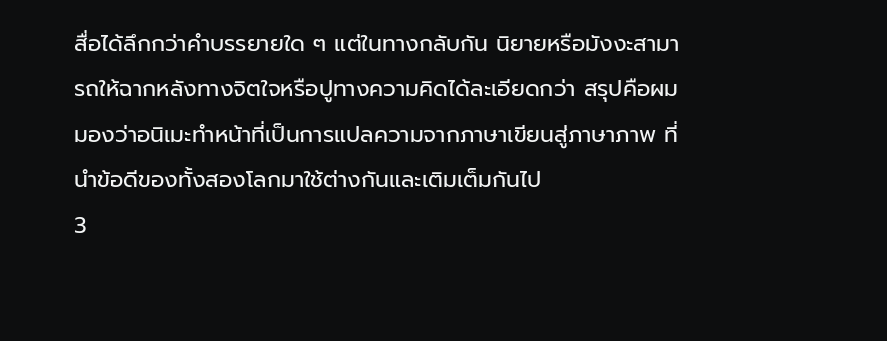สื่อได้ลึกกว่าคำบรรยายใด ๆ แต่ในทางกลับกัน นิยายหรือมังงะสามารถให้ฉากหลังทางจิตใจหรือปูทางความคิดได้ละเอียดกว่า สรุปคือผมมองว่าอนิเมะทำหน้าที่เป็นการแปลความจากภาษาเขียนสู่ภาษาภาพ ที่นำข้อดีของทั้งสองโลกมาใช้ต่างกันและเติมเต็มกันไป
3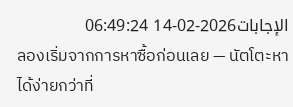الإجابات2026-02-14 06:49:24
ลองเริ่มจากการหาซื้อก่อนเลย — นัตโตะหาได้ง่ายกว่าที่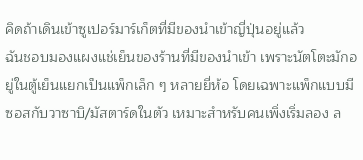คิดถ้าเดินเข้าซูเปอร์มาร์เก็ตที่มีของนำเข้าญี่ปุ่นอยู่แล้ว
ฉันชอบมองแผงแช่เย็นของร้านที่มีของนำเข้า เพราะนัตโตะมักอยู่ในตู้เย็นแยกเป็นแพ็กเล็ก ๆ หลายยี่ห้อ โดยเฉพาะแพ็กแบบมีซอสกับวาซาบิ/มัสตาร์ดในตัว เหมาะสำหรับคนเพิ่งเริ่มลอง ล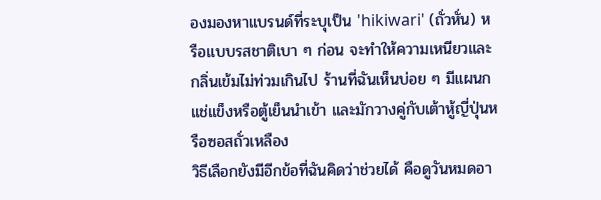องมองหาแบรนด์ที่ระบุเป็น 'hikiwari' (ถั่วหั่น) หรือแบบรสชาติเบา ๆ ก่อน จะทำให้ความเหนียวและกลิ่นเข้มไม่ท่วมเกินไป ร้านที่ฉันเห็นบ่อย ๆ มีแผนกแช่แข็งหรือตู้เย็นนำเข้า และมักวางคู่กับเต้าหู้ญี่ปุ่นหรือซอสถั่วเหลือง
วิธีเลือกยังมีอีกข้อที่ฉันคิดว่าช่วยได้ คือดูวันหมดอา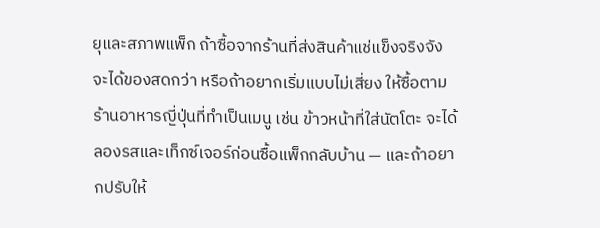ยุและสภาพแพ็ก ถ้าซื้อจากร้านที่ส่งสินค้าแช่แข็งจริงจังจะได้ของสดกว่า หรือถ้าอยากเริ่มแบบไม่เสี่ยง ให้ซื้อตามร้านอาหารญี่ปุ่นที่ทำเป็นเมนู เช่น ข้าวหน้าที่ใส่นัตโตะ จะได้ลองรสและเท็กซ์เจอร์ก่อนซื้อแพ็กกลับบ้าน — และถ้าอยากปรับให้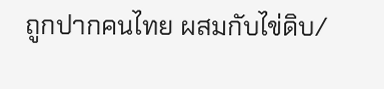ถูกปากคนไทย ผสมกับไข่ดิบ/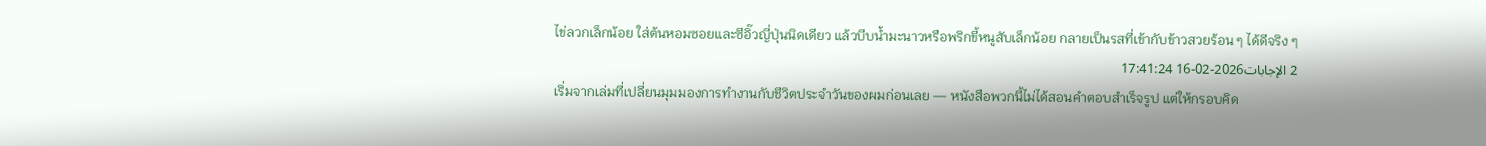ไข่ลวกเล็กน้อย ใส่ต้นหอมซอยและซีอิ๊วญี่ปุ่นนิดเดียว แล้วบีบน้ำมะนาวหรือพริกขี้หนูสับเล็กน้อย กลายเป็นรสที่เข้ากับข้าวสวยร้อน ๆ ได้ดีจริง ๆ
2 الإجابات2026-02-16 17:41:24
เริ่มจากเล่มที่เปลี่ยนมุมมองการทำงานกับชีวิตประจำวันของผมก่อนเลย — หนังสือพวกนี้ไม่ได้สอนคำตอบสำเร็จรูป แต่ให้กรอบคิด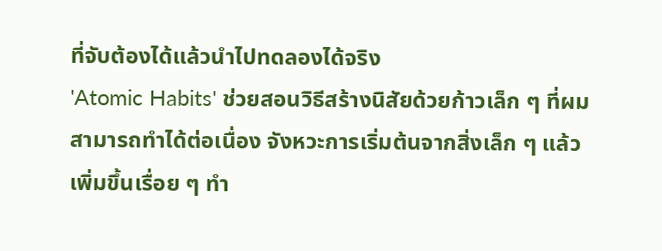ที่จับต้องได้แล้วนำไปทดลองได้จริง
'Atomic Habits' ช่วยสอนวิธีสร้างนิสัยด้วยก้าวเล็ก ๆ ที่ผมสามารถทำได้ต่อเนื่อง จังหวะการเริ่มต้นจากสิ่งเล็ก ๆ แล้วเพิ่มขึ้นเรื่อย ๆ ทำ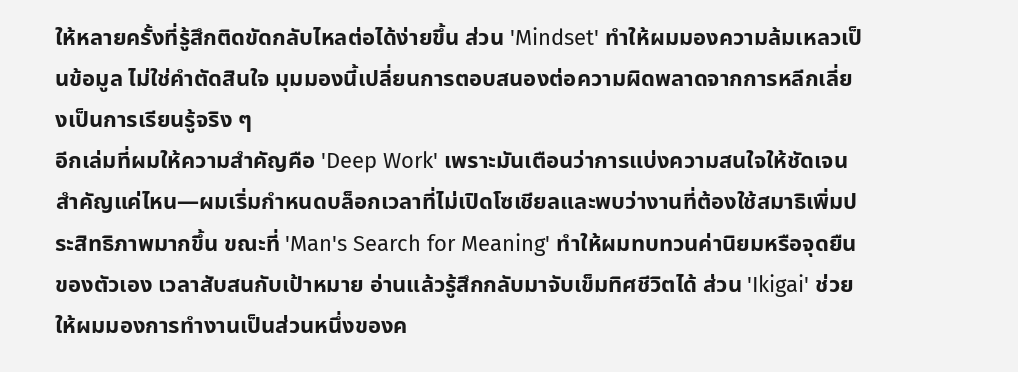ให้หลายครั้งที่รู้สึกติดขัดกลับไหลต่อได้ง่ายขึ้น ส่วน 'Mindset' ทำให้ผมมองความล้มเหลวเป็นข้อมูล ไม่ใช่คำตัดสินใจ มุมมองนี้เปลี่ยนการตอบสนองต่อความผิดพลาดจากการหลีกเลี่ยงเป็นการเรียนรู้จริง ๆ
อีกเล่มที่ผมให้ความสำคัญคือ 'Deep Work' เพราะมันเตือนว่าการแบ่งความสนใจให้ชัดเจนสำคัญแค่ไหน—ผมเริ่มกำหนดบล็อกเวลาที่ไม่เปิดโซเชียลและพบว่างานที่ต้องใช้สมาธิเพิ่มประสิทธิภาพมากขึ้น ขณะที่ 'Man's Search for Meaning' ทำให้ผมทบทวนค่านิยมหรือจุดยืนของตัวเอง เวลาสับสนกับเป้าหมาย อ่านแล้วรู้สึกกลับมาจับเข็มทิศชีวิตได้ ส่วน 'Ikigai' ช่วยให้ผมมองการทำงานเป็นส่วนหนึ่งของค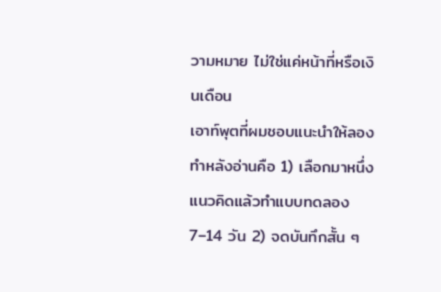วามหมาย ไม่ใช่แค่หน้าที่หรือเงินเดือน
เอาท์พุตที่ผมชอบแนะนำให้ลองทำหลังอ่านคือ 1) เลือกมาหนึ่งแนวคิดแล้วทำแบบทดลอง 7–14 วัน 2) จดบันทึกสั้น ๆ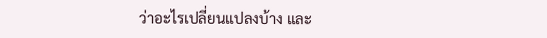ว่าอะไรเปลี่ยนแปลงบ้าง และ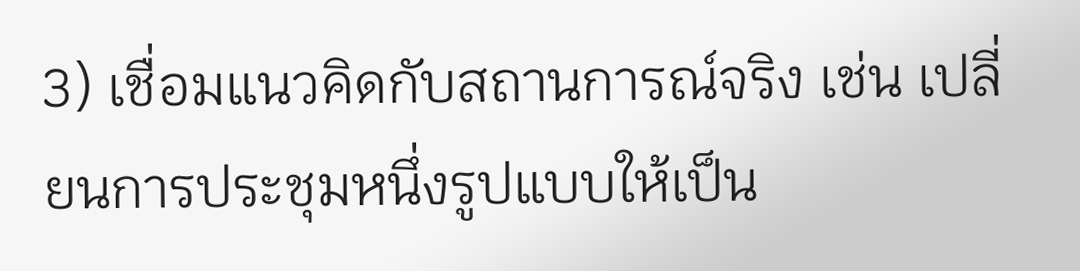3) เชื่อมแนวคิดกับสถานการณ์จริง เช่น เปลี่ยนการประชุมหนึ่งรูปแบบให้เป็น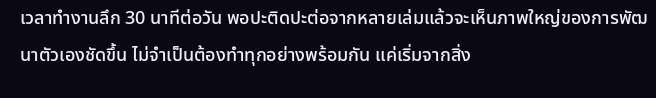เวลาทำงานลึก 30 นาทีต่อวัน พอปะติดปะต่อจากหลายเล่มแล้วจะเห็นภาพใหญ่ของการพัฒนาตัวเองชัดขึ้น ไม่จำเป็นต้องทำทุกอย่างพร้อมกัน แค่เริ่มจากสิ่ง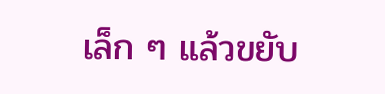เล็ก ๆ แล้วขยับ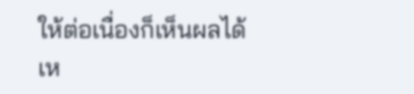ให้ต่อเนื่องก็เห็นผลได้เห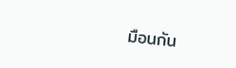มือนกัน